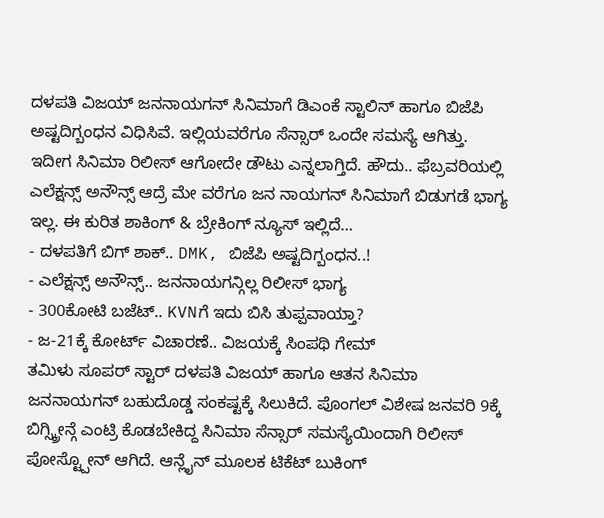ದಳಪತಿ ವಿಜಯ್ ಜನನಾಯಗನ್ ಸಿನಿಮಾಗೆ ಡಿಎಂಕೆ ಸ್ಟಾಲಿನ್ ಹಾಗೂ ಬಿಜೆಪಿ ಅಷ್ಟದಿಗ್ಬಂಧನ ವಿಧಿಸಿವೆ. ಇಲ್ಲಿಯವರೆಗೂ ಸೆನ್ಸಾರ್ ಒಂದೇ ಸಮಸ್ಯೆ ಆಗಿತ್ತು. ಇದೀಗ ಸಿನಿಮಾ ರಿಲೀಸ್ ಆಗೋದೇ ಡೌಟು ಎನ್ನಲಾಗ್ತಿದೆ. ಹೌದು.. ಫೆಬ್ರವರಿಯಲ್ಲಿ ಎಲೆಕ್ಷನ್ಸ್ ಅನೌನ್ಸ್ ಆದ್ರೆ ಮೇ ವರೆಗೂ ಜನ ನಾಯಗನ್ ಸಿನಿಮಾಗೆ ಬಿಡುಗಡೆ ಭಾಗ್ಯ ಇಲ್ಲ. ಈ ಕುರಿತ ಶಾಕಿಂಗ್ & ಬ್ರೇಕಿಂಗ್ ನ್ಯೂಸ್ ಇಲ್ಲಿದೆ…
- ದಳಪತಿಗೆ ಬಿಗ್ ಶಾಕ್.. DMK, ಬಿಜೆಪಿ ಅಷ್ಟದಿಗ್ಬಂಧನ..!
- ಎಲೆಕ್ಷನ್ಸ್ ಅನೌನ್ಸ್.. ಜನನಾಯಗನ್ಗಿಲ್ಲ ರಿಲೀಸ್ ಭಾಗ್ಯ
- 300ಕೋಟಿ ಬಜೆಟ್.. KVNಗೆ ಇದು ಬಿಸಿ ತುಪ್ಪವಾಯ್ತಾ?
- ಜ-21ಕ್ಕೆ ಕೋರ್ಟ್ ವಿಚಾರಣೆ.. ವಿಜಯಕ್ಕೆ ಸಿಂಪಥಿ ಗೇಮ್
ತಮಿಳು ಸೂಪರ್ ಸ್ಟಾರ್ ದಳಪತಿ ವಿಜಯ್ ಹಾಗೂ ಆತನ ಸಿನಿಮಾ ಜನನಾಯಗನ್ ಬಹುದೊಡ್ಡ ಸಂಕಷ್ಟಕ್ಕೆ ಸಿಲುಕಿದೆ. ಪೊಂಗಲ್ ವಿಶೇಷ ಜನವರಿ 9ಕ್ಕೆ ಬಿಗ್ಸ್ಕ್ರೀನ್ಗೆ ಎಂಟ್ರಿ ಕೊಡಬೇಕಿದ್ದ ಸಿನಿಮಾ ಸೆನ್ಸಾರ್ ಸಮಸ್ಯೆಯಿಂದಾಗಿ ರಿಲೀಸ್ ಪೋಸ್ಟ್ಪೋನ್ ಆಗಿದೆ. ಆನ್ಲೈನ್ ಮೂಲಕ ಟಿಕೆಟ್ ಬುಕಿಂಗ್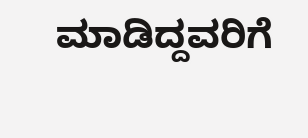ಮಾಡಿದ್ದವರಿಗೆ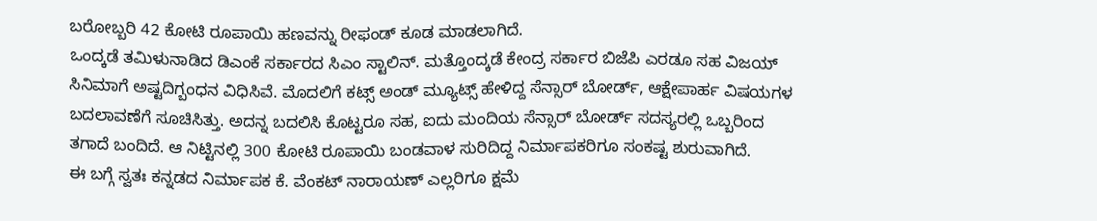ಬರೋಬ್ಬರಿ 42 ಕೋಟಿ ರೂಪಾಯಿ ಹಣವನ್ನು ರೀಫಂಡ್ ಕೂಡ ಮಾಡಲಾಗಿದೆ.
ಒಂದ್ಕಡೆ ತಮಿಳುನಾಡಿದ ಡಿಎಂಕೆ ಸರ್ಕಾರದ ಸಿಎಂ ಸ್ಟಾಲಿನ್. ಮತ್ತೊಂದ್ಕಡೆ ಕೇಂದ್ರ ಸರ್ಕಾರ ಬಿಜೆಪಿ ಎರಡೂ ಸಹ ವಿಜಯ್ ಸಿನಿಮಾಗೆ ಅಷ್ಟದಿಗ್ಬಂಧನ ವಿಧಿಸಿವೆ. ಮೊದಲಿಗೆ ಕಟ್ಸ್ ಅಂಡ್ ಮ್ಯೂಟ್ಸ್ ಹೇಳಿದ್ದ ಸೆನ್ಸಾರ್ ಬೋರ್ಡ್, ಆಕ್ಷೇಪಾರ್ಹ ವಿಷಯಗಳ ಬದಲಾವಣೆಗೆ ಸೂಚಿಸಿತ್ತು. ಅದನ್ನ ಬದಲಿಸಿ ಕೊಟ್ಟರೂ ಸಹ, ಐದು ಮಂದಿಯ ಸೆನ್ಸಾರ್ ಬೋರ್ಡ್ ಸದಸ್ಯರಲ್ಲಿ ಒಬ್ಬರಿಂದ ತಗಾದೆ ಬಂದಿದೆ. ಆ ನಿಟ್ಟಿನಲ್ಲಿ 300 ಕೋಟಿ ರೂಪಾಯಿ ಬಂಡವಾಳ ಸುರಿದಿದ್ದ ನಿರ್ಮಾಪಕರಿಗೂ ಸಂಕಷ್ಟ ಶುರುವಾಗಿದೆ.
ಈ ಬಗ್ಗೆ ಸ್ವತಃ ಕನ್ನಡದ ನಿರ್ಮಾಪಕ ಕೆ. ವೆಂಕಟ್ ನಾರಾಯಣ್ ಎಲ್ಲರಿಗೂ ಕ್ಷಮೆ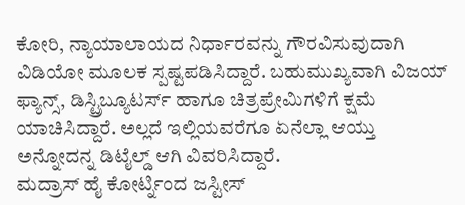ಕೋರಿ, ನ್ಯಾಯಾಲಾಯದ ನಿರ್ಧಾರವನ್ನು ಗೌರವಿಸುವುದಾಗಿ ವಿಡಿಯೋ ಮೂಲಕ ಸ್ಪಷ್ಟಪಡಿಸಿದ್ದಾರೆ. ಬಹುಮುಖ್ಯವಾಗಿ ವಿಜಯ್ ಫ್ಯಾನ್ಸ್, ಡಿಸ್ಟ್ರಿಬ್ಯೂಟರ್ಸ್ ಹಾಗೂ ಚಿತ್ರಪ್ರೇಮಿಗಳಿಗೆ ಕ್ಷಮೆ ಯಾಚಿಸಿದ್ದಾರೆ. ಅಲ್ಲದೆ ಇಲ್ಲಿಯವರೆಗೂ ಏನೆಲ್ಲಾ ಆಯ್ತು ಅನ್ನೋದನ್ನ ಡಿಟೈಲ್ಡ್ ಆಗಿ ವಿವರಿಸಿದ್ದಾರೆ.
ಮದ್ರಾಸ್ ಹೈ ಕೋರ್ಟ್ನಿಂದ ಜಸ್ಟೀಸ್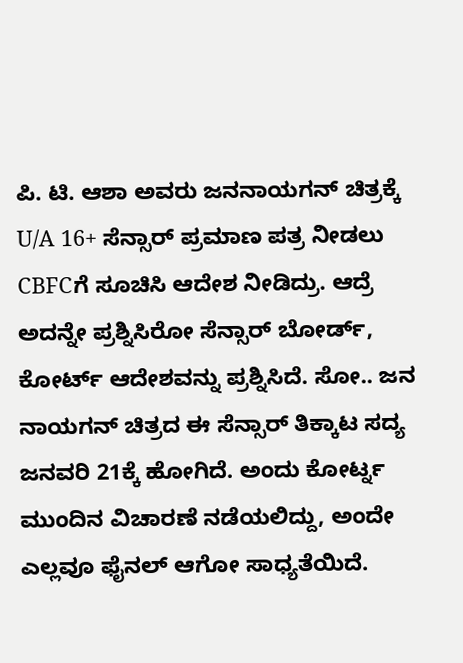ಪಿ. ಟಿ. ಆಶಾ ಅವರು ಜನನಾಯಗನ್ ಚಿತ್ರಕ್ಕೆ U/A 16+ ಸೆನ್ಸಾರ್ ಪ್ರಮಾಣ ಪತ್ರ ನೀಡಲು CBFCಗೆ ಸೂಚಿಸಿ ಆದೇಶ ನೀಡಿದ್ರು. ಆದ್ರೆ ಅದನ್ನೇ ಪ್ರಶ್ನಿಸಿರೋ ಸೆನ್ಸಾರ್ ಬೋರ್ಡ್, ಕೋರ್ಟ್ ಆದೇಶವನ್ನು ಪ್ರಶ್ನಿಸಿದೆ. ಸೋ.. ಜನ ನಾಯಗನ್ ಚಿತ್ರದ ಈ ಸೆನ್ಸಾರ್ ತಿಕ್ಕಾಟ ಸದ್ಯ ಜನವರಿ 21ಕ್ಕೆ ಹೋಗಿದೆ. ಅಂದು ಕೋರ್ಟ್ನ ಮುಂದಿನ ವಿಚಾರಣೆ ನಡೆಯಲಿದ್ದು, ಅಂದೇ ಎಲ್ಲವೂ ಫೈನಲ್ ಆಗೋ ಸಾಧ್ಯತೆಯಿದೆ.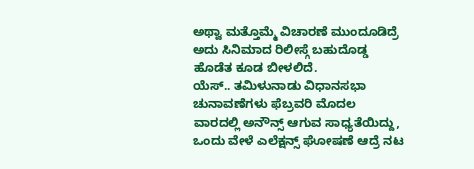ಅಥ್ವಾ ಮತ್ತೊಮ್ಮೆ ವಿಚಾರಣೆ ಮುಂದೂಡಿದ್ರೆ ಅದು ಸಿನಿಮಾದ ರಿಲೀಸ್ಗೆ ಬಹುದೊಡ್ಡ ಹೊಡೆತ ಕೂಡ ಬೀಳಲಿದೆ.
ಯೆಸ್.. ತಮಿಳುನಾಡು ವಿಧಾನಸಭಾ ಚುನಾವಣೆಗಳು ಫೆಬ್ರವರಿ ಮೊದಲ ವಾರದಲ್ಲಿ ಅನೌನ್ಸ್ ಆಗುವ ಸಾಧ್ಯತೆಯಿದ್ದು, ಒಂದು ವೇಳೆ ಎಲೆಕ್ಷನ್ಸ್ ಘೋಷಣೆ ಆದ್ರೆ ನಟ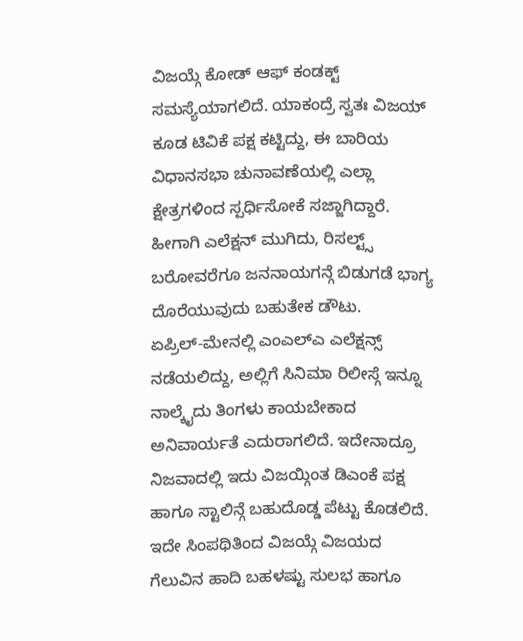ವಿಜಯ್ಗೆ ಕೋಡ್ ಆಫ್ ಕಂಡಕ್ಟ್ ಸಮಸ್ಯೆಯಾಗಲಿದೆ. ಯಾಕಂದ್ರೆ ಸ್ವತಃ ವಿಜಯ್ ಕೂಡ ಟಿವಿಕೆ ಪಕ್ಷ ಕಟ್ಟಿದ್ದು, ಈ ಬಾರಿಯ ವಿಧಾನಸಭಾ ಚುನಾವಣೆಯಲ್ಲಿ ಎಲ್ಲಾ ಕ್ಷೇತ್ರಗಳಿಂದ ಸ್ಪರ್ಧಿಸೋಕೆ ಸಜ್ಜಾಗಿದ್ದಾರೆ. ಹೀಗಾಗಿ ಎಲೆಕ್ಷನ್ ಮುಗಿದು, ರಿಸಲ್ಟ್ಸ್ ಬರೋವರೆಗೂ ಜನನಾಯಗನ್ಗೆ ಬಿಡುಗಡೆ ಭಾಗ್ಯ ದೊರೆಯುವುದು ಬಹುತೇಕ ಡೌಟು.
ಏಪ್ರಿಲ್-ಮೇನಲ್ಲಿ ಎಂಎಲ್ಎ ಎಲೆಕ್ಷನ್ಸ್ ನಡೆಯಲಿದ್ದು, ಅಲ್ಲಿಗೆ ಸಿನಿಮಾ ರಿಲೀಸ್ಗೆ ಇನ್ನೂ ನಾಲ್ಕೈದು ತಿಂಗಳು ಕಾಯಬೇಕಾದ ಅನಿವಾರ್ಯತೆ ಎದುರಾಗಲಿದೆ. ಇದೇನಾದ್ರೂ ನಿಜವಾದಲ್ಲಿ ಇದು ವಿಜಯ್ಗಿಂತ ಡಿಎಂಕೆ ಪಕ್ಷ ಹಾಗೂ ಸ್ಟಾಲಿನ್ಗೆ ಬಹುದೊಡ್ಡ ಪೆಟ್ಟು ಕೊಡಲಿದೆ. ಇದೇ ಸಿಂಪಥಿತಿಂದ ವಿಜಯ್ಗೆ ವಿಜಯದ ಗೆಲುವಿನ ಹಾದಿ ಬಹಳಷ್ಟು ಸುಲಭ ಹಾಗೂ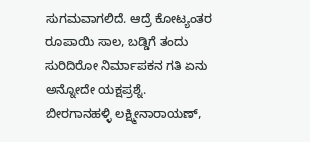ಸುಗಮವಾಗಲಿದೆ. ಆದ್ರೆ ಕೋಟ್ಯಂತರ ರೂಪಾಯಿ ಸಾಲ, ಬಡ್ಡಿಗೆ ತಂದು ಸುರಿದಿರೋ ನಿರ್ಮಾಪಕನ ಗತಿ ಏನು ಅನ್ನೋದೇ ಯಕ್ಷಪ್ರಶ್ನೆ.
ಬೀರಗಾನಹಳ್ಳಿ ಲಕ್ಷ್ಮೀನಾರಾಯಣ್,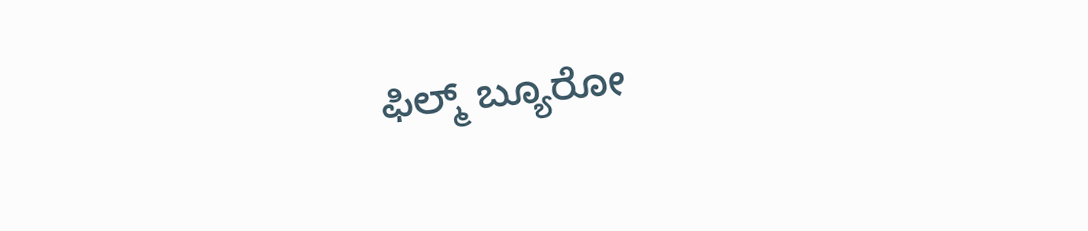ಫಿಲ್ಮ್ ಬ್ಯೂರೋ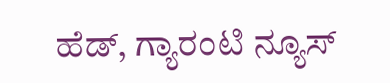ಹೆಡ್, ಗ್ಯಾರಂಟಿ ನ್ಯೂಸ್